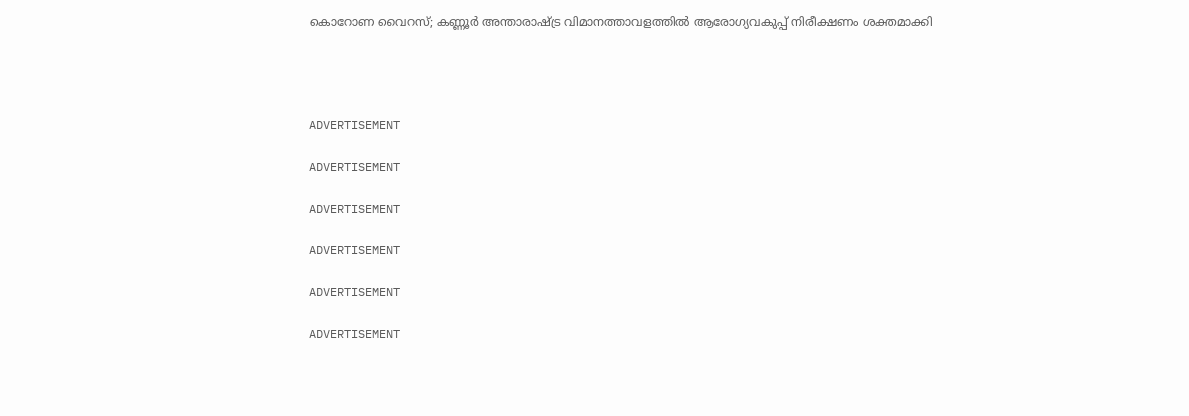കൊറോണ വൈറസ്; കണ്ണൂര്‍ അന്താരാഷ്ട്ര വിമാനത്താവളത്തില്‍ ആരോഗ്യവകുപ്പ് നിരീക്ഷണം ശക്തമാക്കി




ADVERTISEMENT

ADVERTISEMENT

ADVERTISEMENT

ADVERTISEMENT

ADVERTISEMENT

ADVERTISEMENT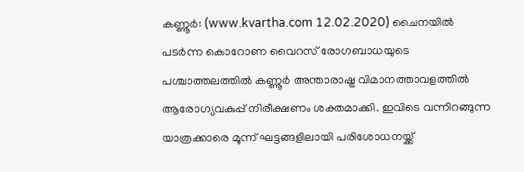കണ്ണൂര്‍: (www.kvartha.com 12.02.2020) ചൈനയില്‍ പടര്‍ന്ന കൊറോണ വൈറസ് രോഗബാധയുടെ പശ്ചാത്തലത്തില്‍ കണ്ണൂര്‍ അന്താരാഷ്ട്ര വിമാനത്താവളത്തില്‍ ആരോഗ്യവകുപ്പ് നിരീക്ഷണം ശക്തമാക്കി. ഇവിടെ വന്നിറങ്ങുന്ന യാത്രക്കാരെ മൂന്ന് ഘട്ടങ്ങളിലായി പരിശോധനയ്ക്ക്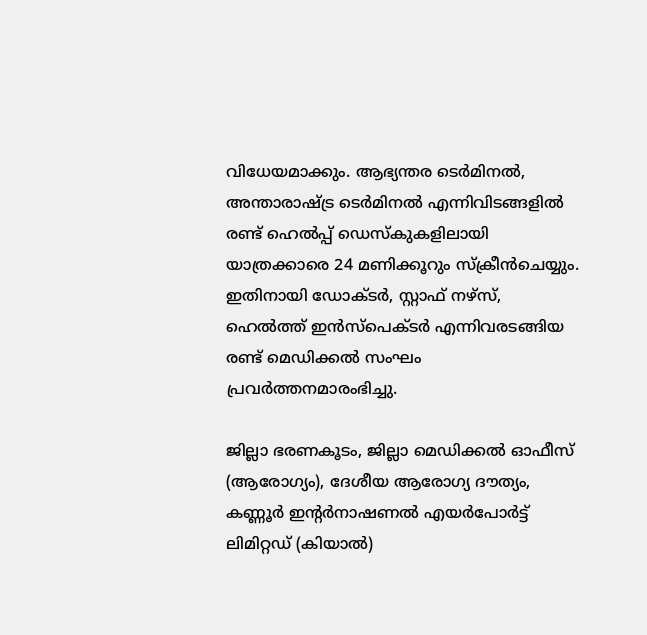വിധേയമാക്കും. ആഭ്യന്തര ടെര്‍മിനല്‍, അന്താരാഷ്ട്ര ടെര്‍മിനല്‍ എന്നിവിടങ്ങളില്‍ രണ്ട് ഹെല്‍പ്പ് ഡെസ്‌കുകളിലായി യാത്രക്കാരെ 24 മണിക്കൂറും സ്‌ക്രീന്‍ചെയ്യും. ഇതിനായി ഡോക്ടര്‍, സ്റ്റാഫ് നഴ്സ്, ഹെല്‍ത്ത് ഇന്‍സ്പെക്ടര്‍ എന്നിവരടങ്ങിയ രണ്ട് മെഡിക്കല്‍ സംഘം പ്രവര്‍ത്തനമാരംഭിച്ചു.

ജില്ലാ ഭരണകൂടം, ജില്ലാ മെഡിക്കല്‍ ഓഫീസ് (ആരോഗ്യം), ദേശീയ ആരോഗ്യ ദൗത്യം, കണ്ണൂര്‍ ഇന്റര്‍നാഷണല്‍ എയര്‍പോര്‍ട്ട് ലിമിറ്റഡ് (കിയാല്‍)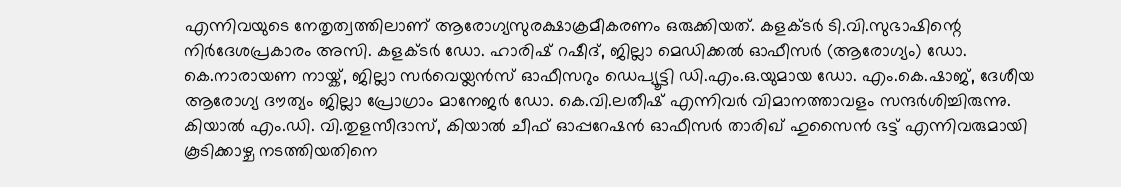എന്നിവയുടെ നേതൃത്വത്തിലാണ് ആരോഗ്യസുരക്ഷാക്രമീകരണം ഒരുക്കിയത്. കളക്ടര്‍ ടി.വി.സുഭാഷിന്റെ നിര്‍ദേശപ്രകാരം അസി. കളക്ടര്‍ ഡോ. ഹാരിഷ് റഷീദ്, ജില്ലാ മെഡിക്കല്‍ ഓഫീസര്‍ (ആരോഗ്യം) ഡോ. കെ.നാരായണ നായ്ക്, ജില്ലാ സര്‍വെയ്ലന്‍സ് ഓഫീസറും ഡെപ്യൂട്ടി ഡി.എം.ഒ.യുമായ ഡോ. എം.കെ.ഷാജ്, ദേശീയ ആരോഗ്യ ദൗത്യം ജില്ലാ പ്രോഗ്രാം മാനേജര്‍ ഡോ. കെ.വി.ലതീഷ് എന്നിവര്‍ വിമാനത്താവളം സന്ദര്‍ശിച്ചിരുന്നു. കിയാല്‍ എം.ഡി. വി.തുളസീദാസ്, കിയാല്‍ ചീഫ് ഓപ്പറേഷന്‍ ഓഫീസര്‍ താരിഖ് ഹുസൈന്‍ ഭട്ട് എന്നിവരുമായി കൂടിക്കാഴ്ച നടത്തിയതിനെ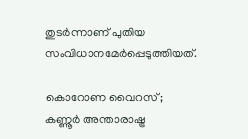തുടര്‍ന്നാണ് പുതിയ സംവിധാനമേര്‍പ്പെടുത്തിയത്.

കൊറോണ വൈറസ്; കണ്ണൂര്‍ അന്താരാഷ്ട്ര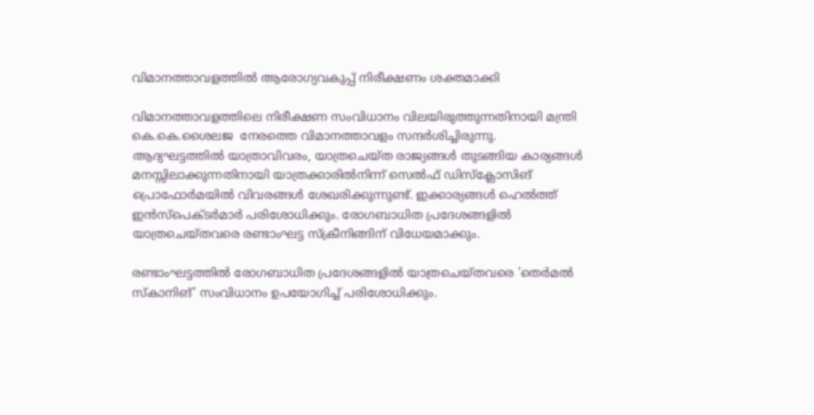വിമാനത്താവളത്തില്‍ ആരോഗ്യവകുപ്പ് നിരീക്ഷണം ശക്തമാക്കി

വിമാനത്താവളത്തിലെ നിരീക്ഷണ സംവിധാനം വിലയിരുത്തുന്നതിനായി മന്ത്രി കെ.കെ.ശൈലജ  നേരത്തെ വിമാനത്താവളം സന്ദര്‍ശിച്ചിരുന്നു.
ആദ്യഘട്ടത്തില്‍ യാത്രാവിവരം, യാത്രചെയ്ത രാജ്യങ്ങള്‍ തുടങ്ങിയ കാര്യങ്ങള്‍ മനസ്സിലാക്കുന്നതിനായി യാത്രക്കാരില്‍നിന്ന് സെല്‍ഫ് ഡിസ്‌ക്ലോസിങ് പ്രൊഫോര്‍മയില്‍ വിവരങ്ങള്‍ ശേഖരിക്കുന്നുണ്ട്. ഇക്കാര്യങ്ങള്‍ ഹെല്‍ത്ത് ഇന്‍സ്പെക്ടര്‍മാര്‍ പരിശോധിക്കും. രോഗബാധിത പ്രദേശങ്ങളില്‍ യാത്രചെയ്തവരെ രണ്ടാംഘട്ട സ്‌ക്രീനിങ്ങിന് വിധേയമാക്കും.

രണ്ടാംഘട്ടത്തില്‍ രോഗബാധിത പ്രദേശങ്ങളില്‍ യാത്രചെയ്തവരെ 'തെര്‍മല്‍ സ്‌കാനിങ്' സംവിധാനം ഉപയോഗിച്ച് പരിശോധിക്കും.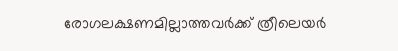രോഗലക്ഷണമില്ലാത്തവര്‍ക്ക് ത്രീലെയര്‍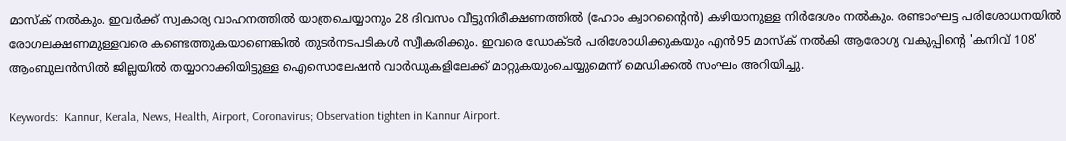മാസ്‌ക് നല്‍കും. ഇവര്‍ക്ക് സ്വകാര്യ വാഹനത്തില്‍ യാത്രചെയ്യാനും 28 ദിവസം വീട്ടുനിരീക്ഷണത്തില്‍ (ഹോം ക്വാറന്റൈന്‍) കഴിയാനുള്ള നിര്‍ദേശം നല്‍കും. രണ്ടാംഘട്ട പരിശോധനയില്‍ രോഗലക്ഷണമുള്ളവരെ കണ്ടെത്തുകയാണെങ്കില്‍ തുടര്‍നടപടികള്‍ സ്വീകരിക്കും. ഇവരെ ഡോക്ടര്‍ പരിശോധിക്കുകയും എന്‍95 മാസ്‌ക് നല്‍കി ആരോഗ്യ വകുപ്പിന്റെ 'കനിവ് 108' ആംബുലന്‍സില്‍ ജില്ലയില്‍ തയ്യാറാക്കിയിട്ടുള്ള ഐസൊലേഷന്‍ വാര്‍ഡുകളിലേക്ക് മാറ്റുകയുംചെയ്യുമെന്ന് മെഡിക്കല്‍ സംഘം അറിയിച്ചു.

Keywords:  Kannur, Kerala, News, Health, Airport, Coronavirus; Observation tighten in Kannur Airport.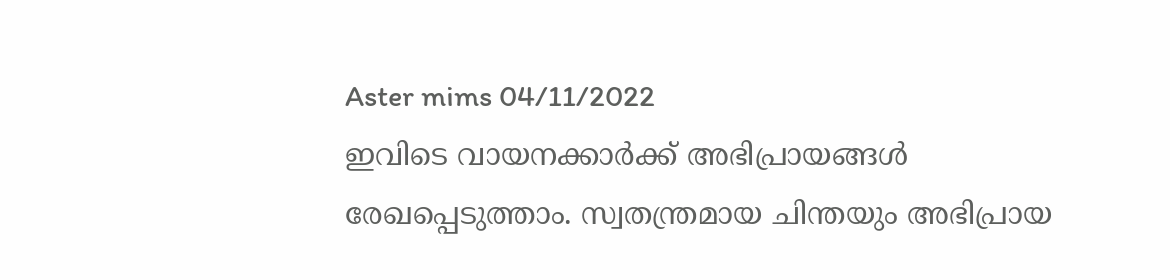Aster mims 04/11/2022
ഇവിടെ വായനക്കാർക്ക് അഭിപ്രായങ്ങൾ രേഖപ്പെടുത്താം. സ്വതന്ത്രമായ ചിന്തയും അഭിപ്രായ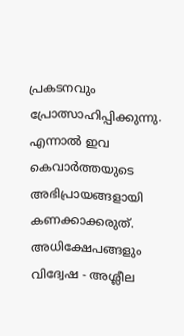പ്രകടനവും പ്രോത്സാഹിപ്പിക്കുന്നു. എന്നാൽ ഇവ കെവാർത്തയുടെ അഭിപ്രായങ്ങളായി കണക്കാക്കരുത്. അധിക്ഷേപങ്ങളും വിദ്വേഷ - അശ്ലീല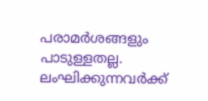പരാമർശങ്ങളും പാടുള്ളതല്ല. ലംഘിക്കുന്നവർക്ക്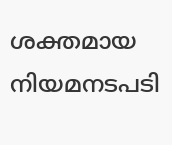ശക്തമായ നിയമനടപടി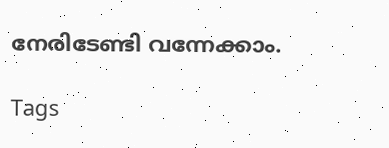നേരിടേണ്ടി വന്നേക്കാം.

Tags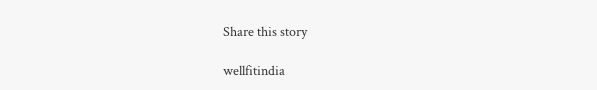Share this story

wellfitindia